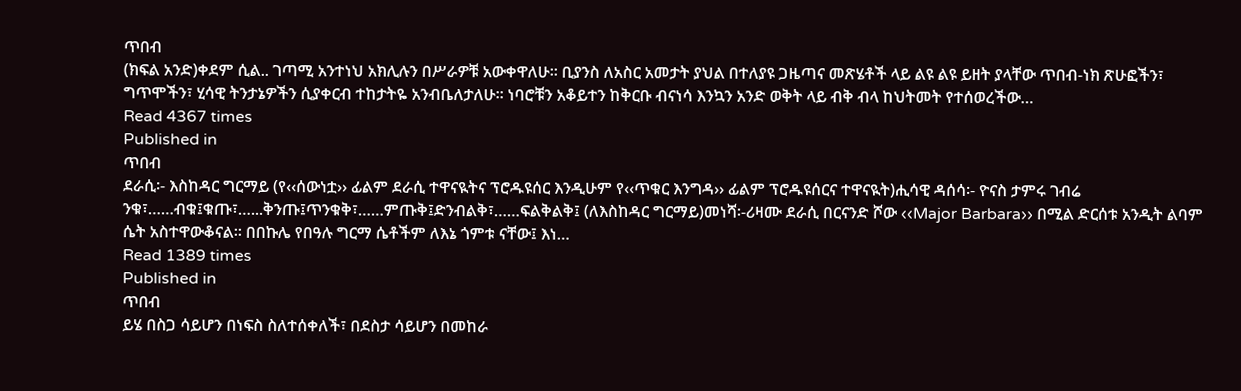ጥበብ
(ክፍል አንድ)ቀደም ሲል.. ገጣሚ አንተነህ አክሊሉን በሥራዎቹ አውቀዋለሁ፡፡ ቢያንስ ለአስር አመታት ያህል በተለያዩ ጋዜጣና መጽሄቶች ላይ ልዩ ልዩ ይዘት ያላቸው ጥበብ-ነክ ጽሁፎችን፣ ግጥሞችን፣ ሂሳዊ ትንታኔዎችን ሲያቀርብ ተከታትዬ አንብቤለታለሁ፡፡ ነባሮቹን አቆይተን ከቅርቡ ብናነሳ እንኳን አንድ ወቅት ላይ ብቅ ብላ ከህትመት የተሰወረችው…
Read 4367 times
Published in
ጥበብ
ደራሲ፡- እስከዳር ግርማይ (የ‹‹ሰውነቷ›› ፊልም ደራሲ ተዋናዪትና ፕሮዱዩሰር እንዲሁም የ‹‹ጥቁር እንግዳ›› ፊልም ፕሮዱዩሰርና ተዋናዪት)ሒሳዊ ዳሰሳ፡- ዮናስ ታምሩ ገብሬ ንቁ፣……ብቁ፤ቁጡ፣…...ቅንጡ፤ጥንቁቅ፣……ምጡቅ፤ድንብልቅ፣……ፍልቅልቅ፤ (ለእስከዳር ግርማይ)መነሻ፡-ሪዛሙ ደራሲ በርናንድ ሾው ‹‹Major Barbara›› በሚል ድርሰቱ አንዲት ልባም ሴት አስተዋውቆናል። በበኩሌ የበዓሉ ግርማ ሴቶችም ለእኔ ጎምቱ ናቸው፤ እነ…
Read 1389 times
Published in
ጥበብ
ይሄ በስጋ ሳይሆን በነፍስ ስለተሰቀለች፣ በደስታ ሳይሆን በመከራ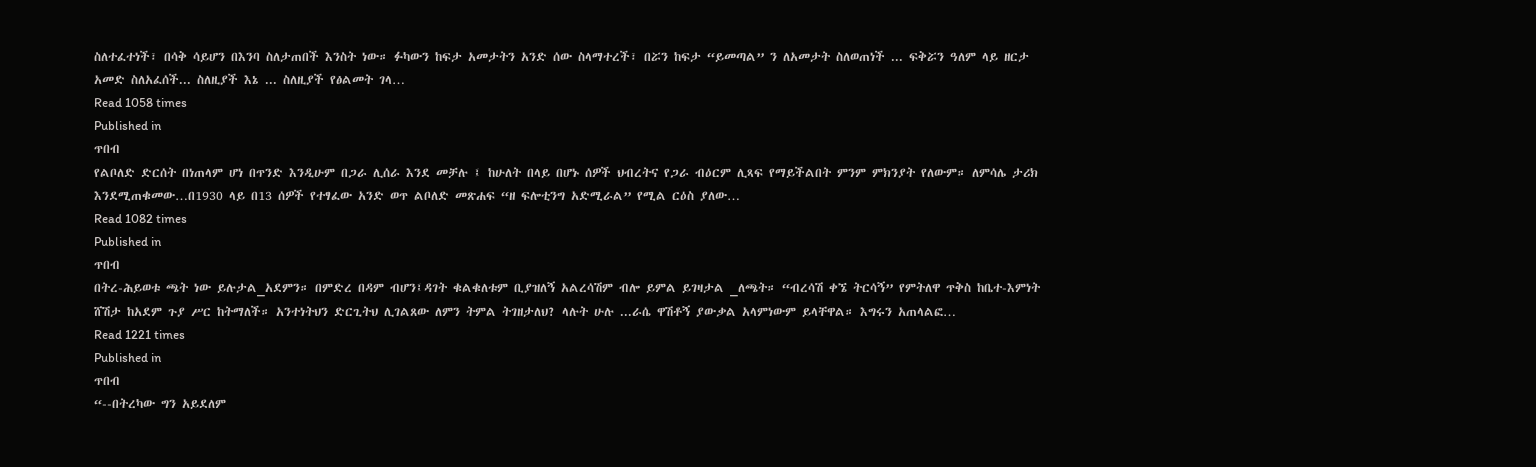ስለተፈተነች፣ በሳቅ ሳይሆን በእንባ ስለታጠበች እንስት ነው። ፉካውን ከፍታ አመታትን አንድ ሰው ስላማተረች፣ በሯን ከፍታ “ይመጣል” ን ለአመታት ስለወጠነች ... ፍቅሯን ዓለም ላይ ዘርታ አመድ ስለአፈሰች... ስለዚያች እኔ ... ስለዚያች የፅልመት ገላ…
Read 1058 times
Published in
ጥበብ
የልቦለድ ድርሰት በነጠላም ሆነ በጥንድ እንዲሁም በጋራ ሊሰራ እንደ መቻሉ ፤ ከሁለት በላይ በሆኑ ሰዎች ህብረትና የጋራ ብዕርም ሊጻፍ የማይችልበት ምንም ምክንያት የለውም። ለምሳሌ ታሪክ እንደሚጠቁመው…በ1930 ላይ በ13 ሰዎች የተፃፈው አንድ ወጥ ልቦለድ መጽሐፍ “ዘ ፍሎቲንግ አድሚራል” የሚል ርዕስ ያለው…
Read 1082 times
Published in
ጥበብ
በትረ-ሕይወቱ ጫት ነው ይሉታል_አደምን። በምድረ በዳም ብሆን፤ዳገት ቁልቁለቱም ቢያዝለኝ አልረሳሽም ብሎ ይምል ይገዛታል _ለጫት። “ብረሳሽ ቀኜ ትርሳኝ” የምትለዋ ጥቅስ ከቤተ-እምነት ሸሽታ ከአደም ጉያ ሥር ከትማለች። አንተነትህን ድርጊትህ ሊገልጸው ለምን ትምል ትገዘታለህ? ላሉት ሁሉ ...ራሴ ዋሽቶኝ ያውቃል አላምነውም ይላቸዋል። እግሩን አጠላልፎ…
Read 1221 times
Published in
ጥበብ
“--በትረካው ግን አይደለም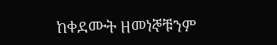ከቀደሙት ዘመነኞቹንም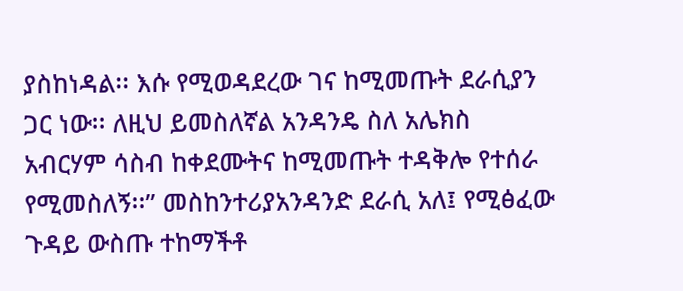ያስከነዳል፡፡ እሱ የሚወዳደረው ገና ከሚመጡት ደራሲያን ጋር ነው፡፡ ለዚህ ይመስለኛል አንዳንዴ ስለ አሌክስ አብርሃም ሳስብ ከቀደሙትና ከሚመጡት ተዳቅሎ የተሰራ የሚመስለኝ፡፡” መስከንተሪያአንዳንድ ደራሲ አለ፤ የሚፅፈው ጉዳይ ውስጡ ተከማችቶ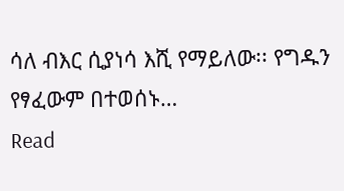ሳለ ብእር ሲያነሳ እሺ የማይለው፡፡ የግዱን የፃፈውም በተወሰኑ…
Read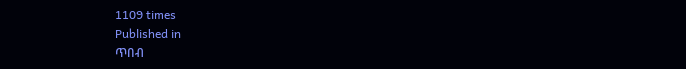1109 times
Published in
ጥበብ